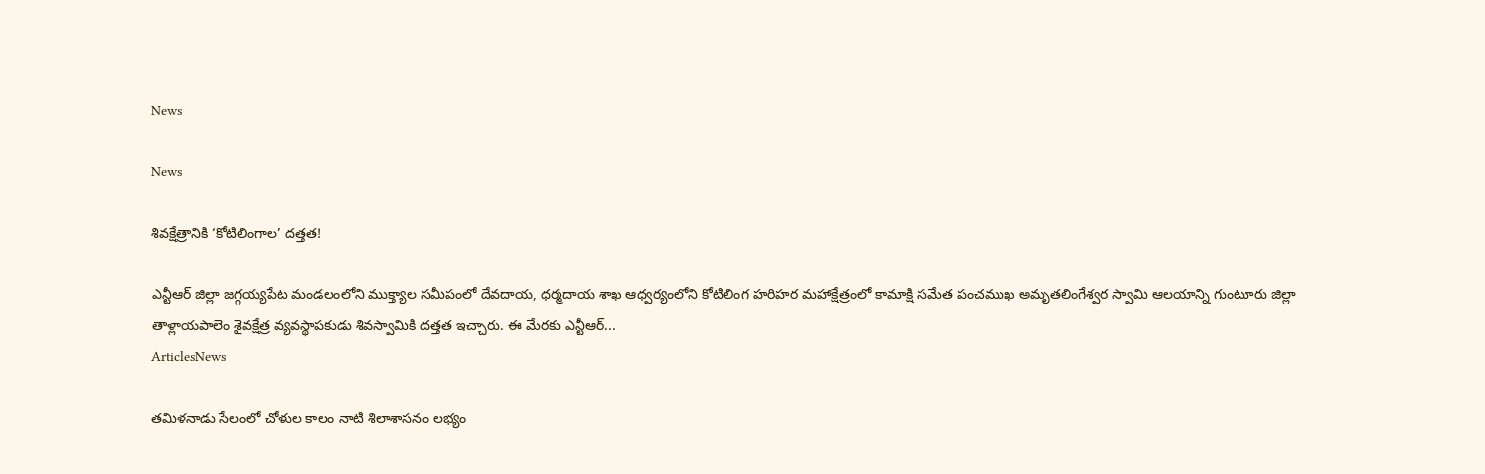News

News

శివక్షేత్రానికి ‘కోటిలింగాల’ దత్తత!

ఎన్టీఆర్‌ జిల్లా జగ్గయ్యపేట మండలంలోని ముక్త్యాల సమీపంలో దేవదాయ, ధర్మదాయ శాఖ ఆధ్వర్యంలోని కోటిలింగ హరిహర మహాక్షేత్రంలో కామాక్షి సమేత పంచముఖ అమృతలింగేశ్వర స్వామి ఆలయాన్ని గుంటూరు జిల్లా తాళ్లాయపాలెం శైవక్షేత్ర వ్యవస్థాపకుడు శివస్వామికి దత్తత ఇచ్చారు. ఈ మేరకు ఎన్టీఆర్‌...
ArticlesNews

తమిళనాడు సేలంలో చోళుల కాలం నాటి శిలాశాసనం లభ్యం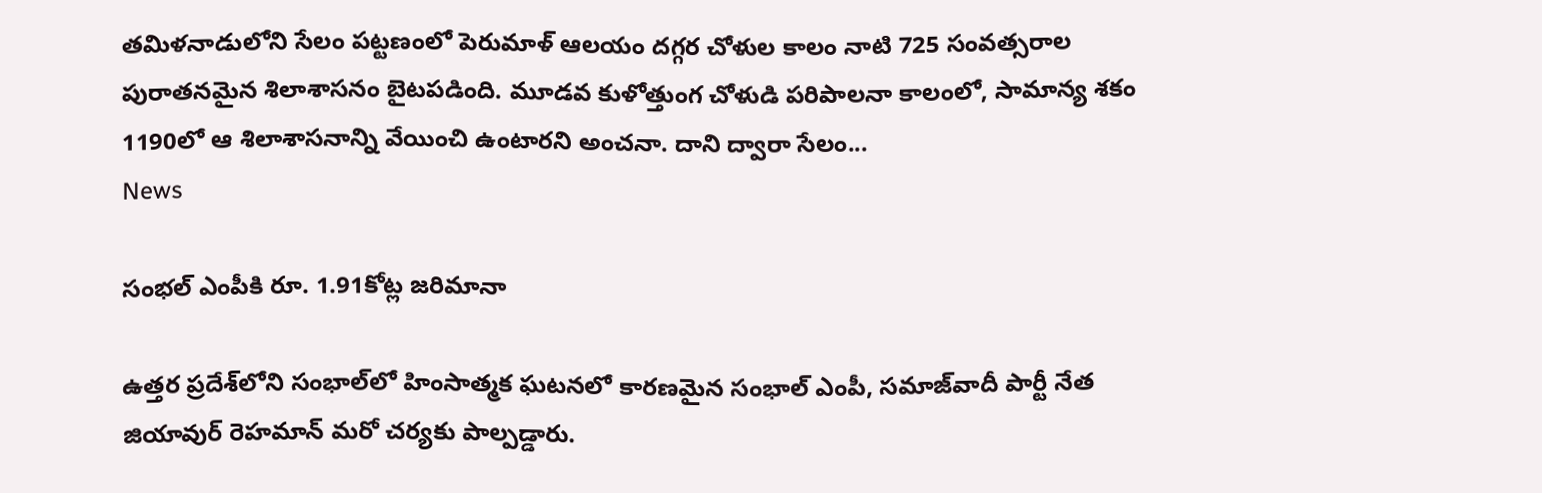తమిళనాడులోని సేలం పట్టణంలో పెరుమాళ్ ఆలయం దగ్గర చోళుల కాలం నాటి 725 సంవత్సరాల పురాతనమైన శిలాశాసనం బైటపడింది. మూడవ కుళోత్తుంగ చోళుడి పరిపాలనా కాలంలో, సామాన్య శకం 1190లో ఆ శిలాశాసనాన్ని వేయించి ఉంటారని అంచనా. దాని ద్వారా సేలం...
News

సంభల్ ఎంపీకి రూ. 1.91కోట్ల జరిమానా

ఉత్తర ప్రదేశ్‌లోని సంభాల్‌లో హింసాత్మక ఘటనలో కారణమైన సంభాల్‌ ఎంపీ, సమాజ్‌వాదీ పార్టీ నేత జియావుర్‌ రెహమాన్‌ మరో చర్యకు పాల్పడ్డారు.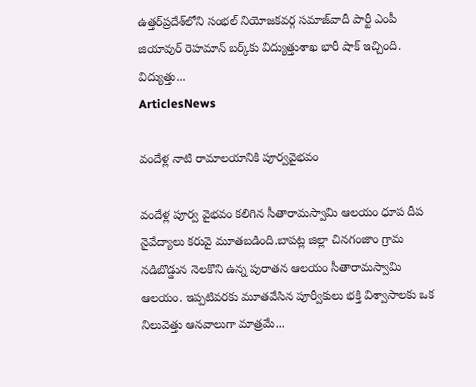ఉత్తర్‌ప్రదేశ్‌లోని సంభల్‌ నియోజకవర్గ సమాజ్‌వాదీ పార్టీ ఎంపీ జియావుర్‌ రెహమాన్‌ బర్క్‌కు విద్యుత్తుశాఖ భారీ షాక్‌ ఇచ్చింది. విద్యుత్తు...
ArticlesNews

వందేళ్ల నాటి రామాలయానికి పూర్వవైభవం

వందేళ్ల పూర్వ వైభవం కలిగిన సీతారామస్వామి ఆలయం ధూప దీప నైవేద్యాలు కరువై మూతబడింది.బాపట్ల జిల్లా చినగంజాం గ్రామ నడిబొడ్డున నెలకొని ఉన్న పురాతన ఆలయం సీతారామస్వామి ఆలయం. ఇప్పటివరకు మూతవేసిన పూర్వీకులు భక్తి విశ్వాసాలకు ఒక నిలువెత్తు ఆనవాలుగా మాత్రమే...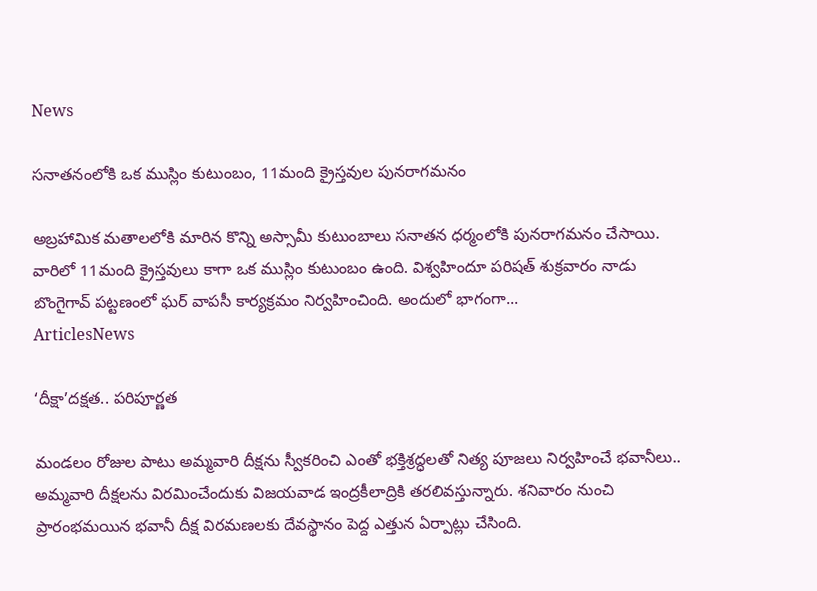News

సనాతనంలోకి ఒక ముస్లిం కుటుంబం, 11మంది క్రైస్తవుల పునరాగమనం

అబ్రహామిక మతాలలోకి మారిన కొన్ని అస్సామీ కుటుంబాలు సనాతన ధర్మంలోకి పునరాగమనం చేసాయి. వారిలో 11మంది క్రైస్తవులు కాగా ఒక ముస్లిం కుటుంబం ఉంది. విశ్వహిందూ పరిషత్ శుక్రవారం నాడు బొంగైగావ్ పట్టణంలో ఘర్ వాపసీ కార్యక్రమం నిర్వహించింది. అందులో భాగంగా...
ArticlesNews

‘దీక్షా’దక్షత.. పరిపూర్ణత

మండలం రోజుల పాటు అమ్మవారి దీక్షను స్వీకరించి ఎంతో భక్తిశ్రద్ధలతో నిత్య పూజలు నిర్వహించే భవానీలు.. అమ్మవారి దీక్షలను విరమించేందుకు విజయవాడ ఇంద్రకీలాద్రికి తరలివస్తున్నారు. శనివారం నుంచి ప్రారంభమయిన భవానీ దీక్ష విరమణలకు దేవస్థానం పెద్ద ఎత్తున ఏర్పాట్లు చేసింది.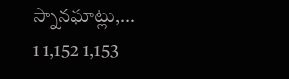స్నానఘాట్లు,...
1 1,152 1,153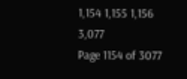1,154 1,155 1,156 3,077
Page 1154 of 3077